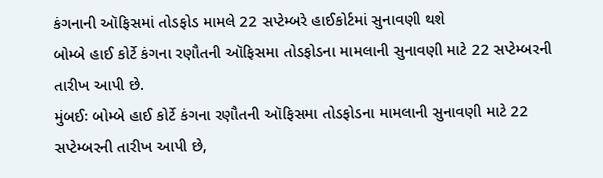કંગનાની ઑફિસમાં તોડફોડ મામલે 22 સપ્ટેમ્બરે હાઈકોર્ટમાં સુનાવણી થશે
બોમ્બે હાઈ કોર્ટે કંગના રણૌતની ઑફિસમા તોડફોડના મામલાની સુનાવણી માટે 22 સપ્ટેમ્બરની તારીખ આપી છે.
મુંબઈઃ બોમ્બે હાઈ કોર્ટે કંગના રણૌતની ઑફિસમા તોડફોડના મામલાની સુનાવણી માટે 22 સપ્ટેમ્બરની તારીખ આપી છે,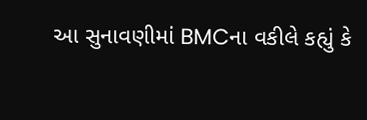આ સુનાવણીમાં BMCના વકીલે કહ્યું કે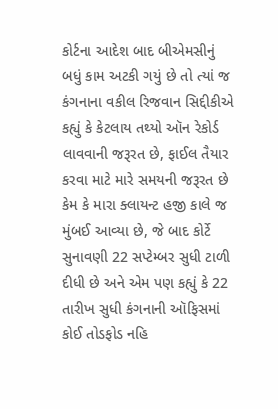કોર્ટના આદેશ બાદ બીએમસીનું બધું કામ અટકી ગયું છે તો ત્યાં જ કંગનાના વકીલ રિજવાન સિદ્દીકીએ કહ્યું કે કેટલાય તથ્યો ઑન રેકોર્ડ લાવવાની જરૂરત છે, ફાઈલ તૈયાર કરવા માટે મારે સમયની જરૂરત છે કેમ કે મારા ક્લાયન્ટ હજી કાલે જ મુંબઈ આવ્યા છે, જે બાદ કોર્ટે સુનાવણી 22 સપ્ટેમ્બર સુધી ટાળી દીધી છે અને એમ પણ કહ્યું કે 22 તારીખ સુધી કંગનાની ઑફિસમાં કોઈ તોડફોડ નહિ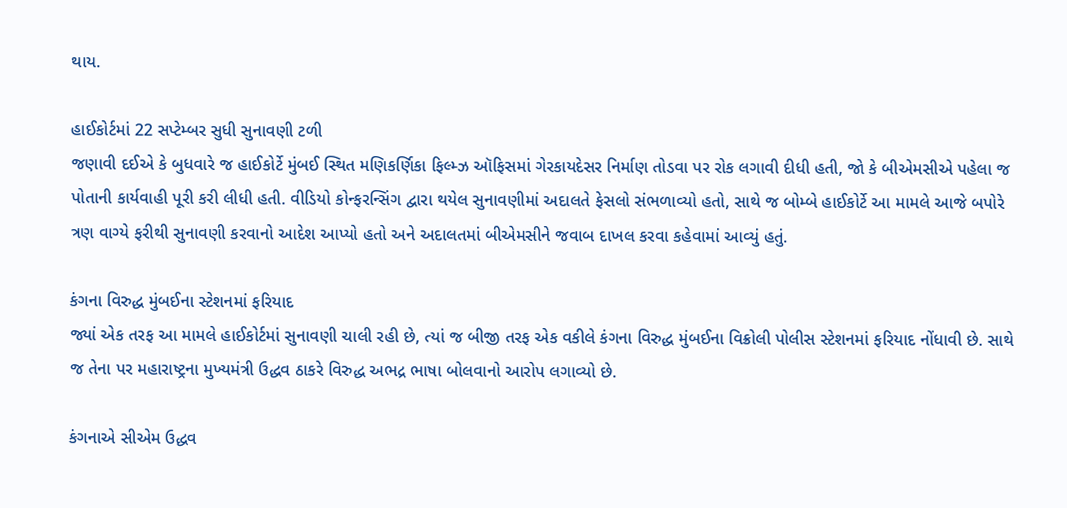થાય.

હાઈકોર્ટમાં 22 સપ્ટેમ્બર સુધી સુનાવણી ટળી
જણાવી દઈએ કે બુધવારે જ હાઈકોર્ટે મુંબઈ સ્થિત મણિકર્ણિકા ફિલ્મ્ઝ ઑફિસમાં ગેરકાયદેસર નિર્માણ તોડવા પર રોક લગાવી દીધી હતી, જો કે બીએમસીએ પહેલા જ પોતાની કાર્યવાહી પૂરી કરી લીધી હતી. વીડિયો કોન્ફરન્સિંગ દ્વારા થયેલ સુનાવણીમાં અદાલતે ફેસલો સંભળાવ્યો હતો, સાથે જ બોમ્બે હાઈકોર્ટે આ મામલે આજે બપોરે ત્રણ વાગ્યે ફરીથી સુનાવણી કરવાનો આદેશ આપ્યો હતો અને અદાલતમાં બીએમસીને જવાબ દાખલ કરવા કહેવામાં આવ્યું હતું.

કંગના વિરુદ્ધ મુંબઈના સ્ટેશનમાં ફરિયાદ
જ્યાં એક તરફ આ મામલે હાઈકોર્ટમાં સુનાવણી ચાલી રહી છે, ત્યાં જ બીજી તરફ એક વકીલે કંગના વિરુદ્ધ મુંબઈના વિક્રોલી પોલીસ સ્ટેશનમાં ફરિયાદ નોંધાવી છે. સાથે જ તેના પર મહારાષ્ટ્રના મુખ્યમંત્રી ઉદ્ધવ ઠાકરે વિરુદ્ધ અભદ્ર ભાષા બોલવાનો આરોપ લગાવ્યો છે.

કંગનાએ સીએમ ઉદ્ધવ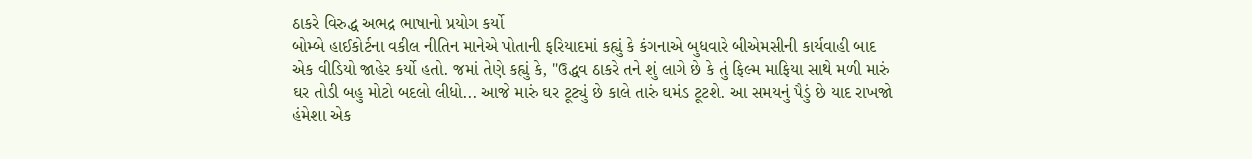ઠાકરે વિરુદ્ધ અભદ્ર ભાષાનો પ્રયોગ કર્યો
બોમ્બે હાઈકોર્ટના વકીલ નીતિન માનેએ પોતાની ફરિયાદમાં કહ્યું કે કંગનાએ બુધવારે બીએમસીની કાર્યવાહી બાદ એક વીડિયો જાહેર કર્યો હતો. જમાં તેણે કહ્યું કે, "ઉદ્ધવ ઠાકરે તને શું લાગે છે કે તું ફિલ્મ માફિયા સાથે મળી મારું ઘર તોડી બહુ મોટો બદલો લીધો... આજે મારું ઘર ટૂટ્યું છે કાલે તારું ઘમંડ ટૂટશે. આ સમયનું પૈડું છે યાદ રાખજો હંમેશા એક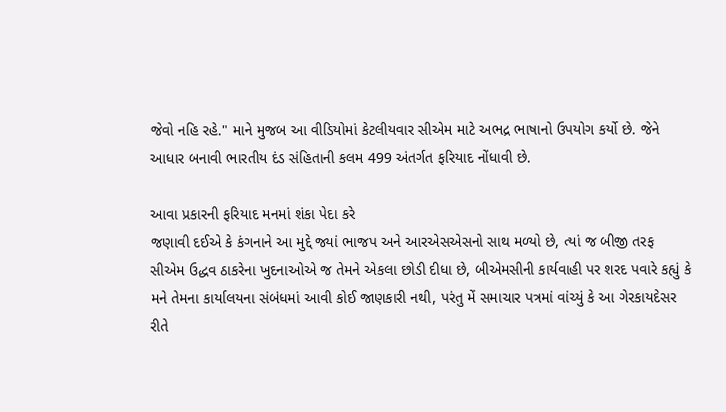જેવો નહિ રહે." માને મુજબ આ વીડિયોમાં કેટલીયવાર સીએમ માટે અભદ્ર ભાષાનો ઉપયોગ કર્યો છે. જેને આધાર બનાવી ભારતીય દંડ સંહિતાની કલમ 499 અંતર્ગત ફરિયાદ નોંધાવી છે.

આવા પ્રકારની ફરિયાદ મનમાં શંકા પેદા કરે
જણાવી દઈએ કે કંગનાને આ મુદ્દે જ્યાં ભાજપ અને આરએસએસનો સાથ મળ્યો છે, ત્યાં જ બીજી તરફ સીએમ ઉદ્ધવ ઠાકરેના ખુદનાઓએ જ તેમને એકલા છોડી દીધા છે, બીએમસીની કાર્યવાહી પર શરદ પવારે કહ્યું કે મને તેમના કાર્યાલયના સંબંધમાં આવી કોઈ જાણકારી નથી, પરંતુ મેં સમાચાર પત્રમાં વાંચ્યું કે આ ગેરકાયદેસર રીતે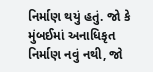નિર્માણ થયું હતું. જો કે મુંબઈમાં અનાધિકૃત નિર્માણ નવું નથી, જો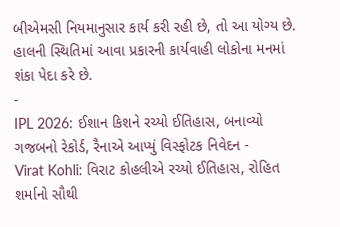બીએમસી નિયમાનુસાર કાર્ય કરી રહી છે, તો આ યોગ્ય છે. હાલની સ્થિતિમાં આવા પ્રકારની કાર્યવાહી લોકોના મનમાં શંકા પેદા કરે છે.
-
IPL 2026: ઈશાન કિશને રચ્યો ઈતિહાસ, બનાવ્યો ગજબનો રેકોર્ડ, રૈનાએ આપ્યું વિસ્ફોટક નિવેદન -
Virat Kohli: વિરાટ કોહલીએ રચ્યો ઈતિહાસ, રોહિત શર્માનો સૌથી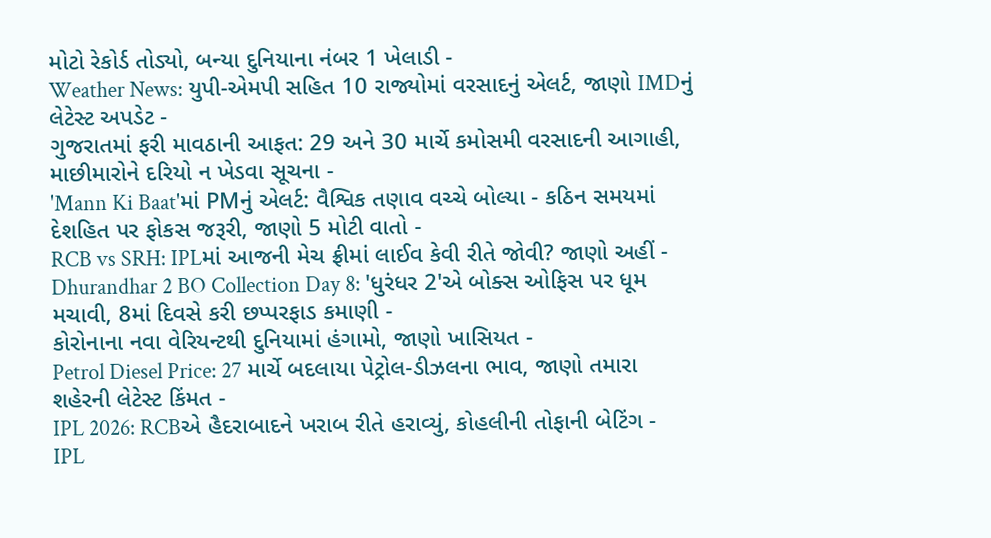મોટો રેકોર્ડ તોડ્યો, બન્યા દુનિયાના નંબર 1 ખેલાડી -
Weather News: યુપી-એમપી સહિત 10 રાજ્યોમાં વરસાદનું એલર્ટ, જાણો IMDનું લેટેસ્ટ અપડેટ -
ગુજરાતમાં ફરી માવઠાની આફત: 29 અને 30 માર્ચે કમોસમી વરસાદની આગાહી, માછીમારોને દરિયો ન ખેડવા સૂચના -
'Mann Ki Baat'માં PMનું એલર્ટ: વૈશ્વિક તણાવ વચ્ચે બોલ્યા - કઠિન સમયમાં દેશહિત પર ફોકસ જરૂરી, જાણો 5 મોટી વાતો -
RCB vs SRH: IPLમાં આજની મેચ ફ્રીમાં લાઈવ કેવી રીતે જોવી? જાણો અહીં -
Dhurandhar 2 BO Collection Day 8: 'ધુરંધર 2'એ બોક્સ ઓફિસ પર ધૂમ મચાવી, 8માં દિવસે કરી છપ્પરફાડ કમાણી -
કોરોનાના નવા વેરિયન્ટથી દુનિયામાં હંગામો, જાણો ખાસિયત -
Petrol Diesel Price: 27 માર્ચે બદલાયા પેટ્રોલ-ડીઝલના ભાવ, જાણો તમારા શહેરની લેટેસ્ટ કિંમત -
IPL 2026: RCBએ હૈદરાબાદને ખરાબ રીતે હરાવ્યું, કોહલીની તોફાની બેટિંગ -
IPL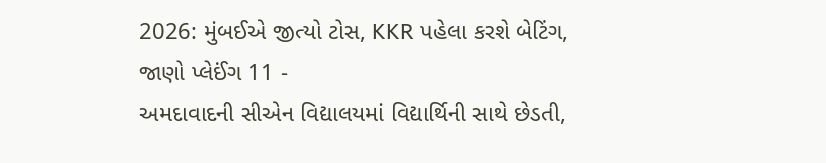2026: મુંબઈએ જીત્યો ટોસ, KKR પહેલા કરશે બેટિંગ, જાણો પ્લેઈંગ 11 -
અમદાવાદની સીએન વિદ્યાલયમાં વિદ્યાર્થિની સાથે છેડતી,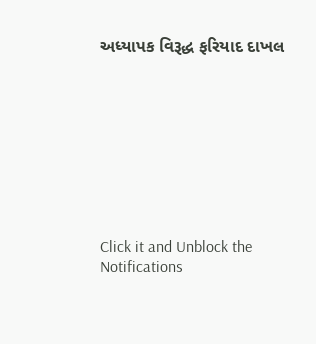અધ્યાપક વિરૂદ્ધ ફરિયાદ દાખલ









Click it and Unblock the Notifications